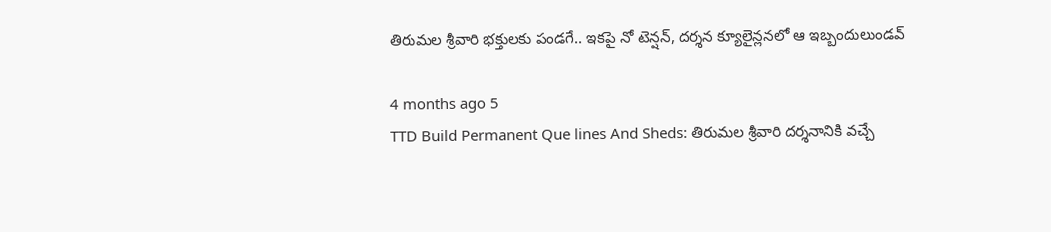తిరుమల శ్రీవారి భక్తులకు పండగే.. ఇకపై నో టెన్షన్, దర్శన క్యూలైన్లనలో ఆ ఇబ్బందులుండవ్

4 months ago 5
TTD Build Permanent Que lines And Sheds: తిరుమల శ్రీవారి దర్శనానికి వచ్చే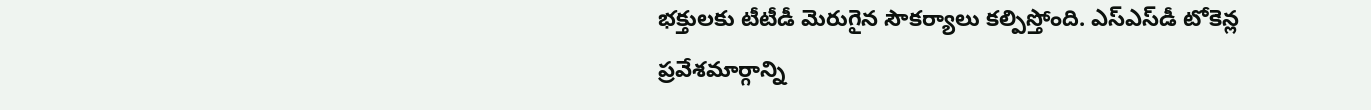భక్తులకు టీటీడీ మెరుగైన సౌకర్యాలు కల్పిస్తోంది. ఎస్‌ఎస్‌డీ టోకెన్ల ప్రవేశమార్గాన్ని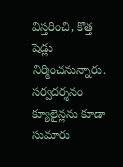విస్తరించి, కొత్త షెడ్లు నిర్మించనున్నారు. సర్వదర్శనం క్యూలైన్లను కూడా సుమారు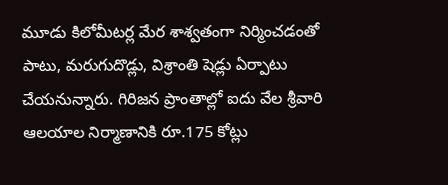మూడు కిలోమీటర్ల మేర శాశ్వతంగా నిర్మించడంతో పాటు, మరుగుదొడ్లు, విశ్రాంతి షెడ్లు ఏర్పాటు చేయనున్నారు. గిరిజన ప్రాంతాల్లో ఐదు వేల శ్రీవారి ఆలయాల నిర్మాణానికి రూ.175 కోట్లు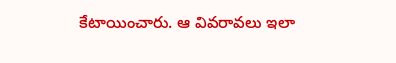కేటాయించారు. ఆ వివరావలు ఇలా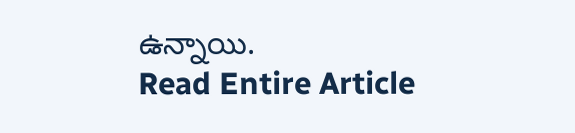ఉన్నాయి.
Read Entire Article